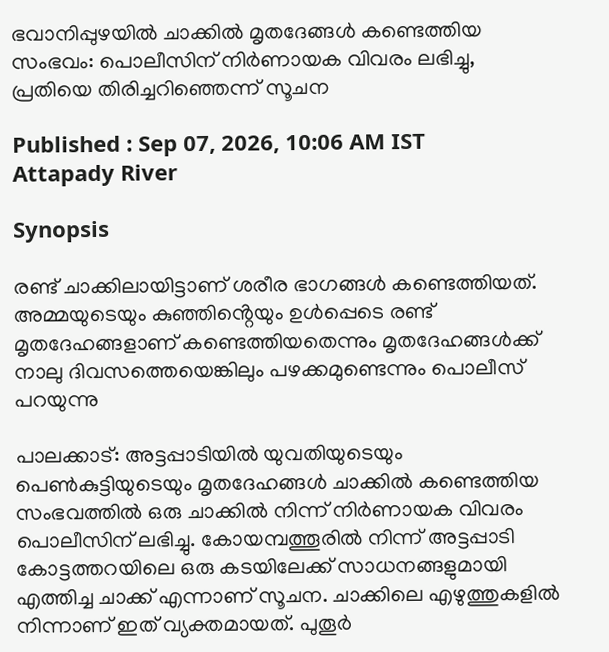ഭവാനിപ്പുഴയിൽ ചാക്കിൽ മൃതദേങ്ങൾ കണ്ടെത്തിയ സംഭവം: പൊലീസിന് നിർണായക വിവരം ലഭിച്ചു, പ്രതിയെ തിരിച്ചറിഞ്ഞെന്ന് സൂചന

Published : Sep 07, 2026, 10:06 AM IST
Attapady River

Synopsis

രണ്ട് ചാക്കിലായിട്ടാണ് ശരീര ഭാഗങ്ങൾ കണ്ടെത്തിയത്. അമ്മയുടെയും കുഞ്ഞിൻ്റെയും ഉൾപ്പെടെ രണ്ട് മൃതദേഹങ്ങളാണ് കണ്ടെത്തിയതെന്നും മൃതദേഹങ്ങൾക്ക് നാലു ദിവസത്തെയെങ്കിലും പഴക്കമുണ്ടെന്നും പൊലീസ് പറയുന്നു

പാലക്കാട്: അട്ടപ്പാടിയിൽ യുവതിയുടെയും പെൺകുട്ടിയുടെയും മൃതദേഹങ്ങൾ ചാക്കിൽ കണ്ടെത്തിയ സംഭവത്തിൽ ഒരു ചാക്കിൽ നിന്ന് നിർണായക വിവരം പൊലീസിന് ലഭിച്ചു. കോയമ്പത്തൂരിൽ നിന്ന് അട്ടപ്പാടി കോട്ടത്തറയിലെ ഒരു കടയിലേക്ക് സാധനങ്ങളുമായി എത്തിച്ച ചാക്ക് എന്നാണ് സൂചന. ചാക്കിലെ എഴുത്തുകളിൽ നിന്നാണ് ഇത് വ്യക്തമായത്. പുതൂർ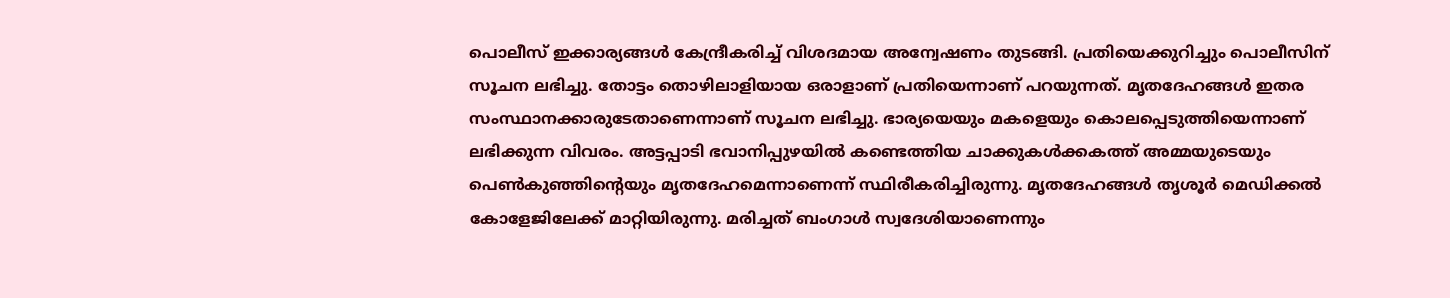പൊലീസ് ഇക്കാര്യങ്ങൾ കേന്ദ്രീകരിച്ച് വിശദമായ അന്വേഷണം തുടങ്ങി. പ്രതിയെക്കുറിച്ചും പൊലീസിന് സൂചന ലഭിച്ചു. തോട്ടം തൊഴിലാളിയായ ഒരാളാണ് പ്രതിയെന്നാണ് പറയുന്നത്. മൃതദേഹങ്ങൾ ഇതര സംസ്ഥാനക്കാരുടേതാണെന്നാണ് സൂചന ലഭിച്ചു. ഭാര്യയെയും മകളെയും കൊലപ്പെടുത്തിയെന്നാണ് ലഭിക്കുന്ന വിവരം. അട്ടപ്പാടി ഭവാനിപ്പുഴയിൽ കണ്ടെത്തിയ ചാക്കുകൾക്കകത്ത് അമ്മയുടെയും പെൺകുഞ്ഞിൻ്റെയും മൃതദേഹമെന്നാണെന്ന് സ്ഥിരീകരിച്ചിരുന്നു. മൃതദേഹങ്ങള്‍ തൃശൂര്‍ മെഡിക്കല്‍ കോളേജിലേക്ക് മാറ്റിയിരുന്നു. മരിച്ചത് ബംഗാള്‍ സ്വദേശിയാണെന്നും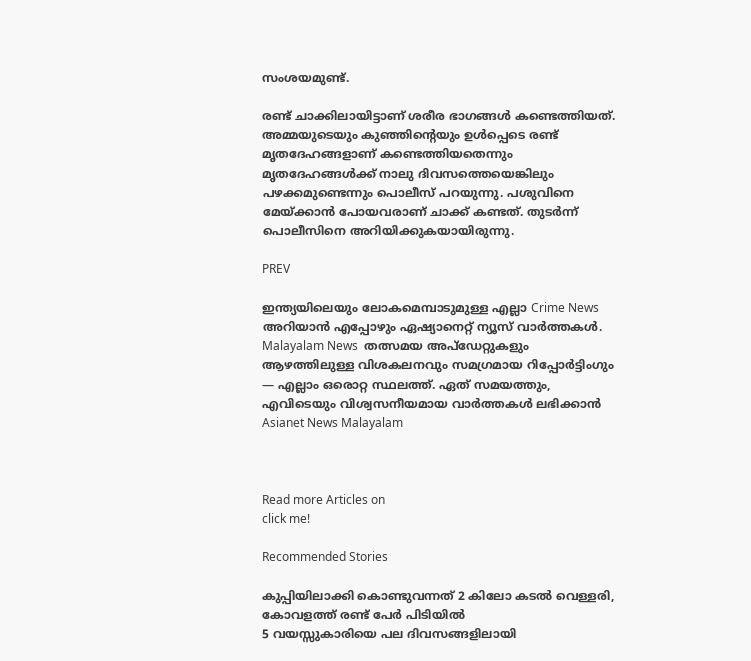സംശയമുണ്ട്.

രണ്ട് ചാക്കിലായിട്ടാണ് ശരീര ഭാഗങ്ങൾ കണ്ടെത്തിയത്. അമ്മയുടെയും കുഞ്ഞിൻ്റെയും ഉൾപ്പെടെ രണ്ട് മൃതദേഹങ്ങളാണ് കണ്ടെത്തിയതെന്നും മൃതദേഹങ്ങൾക്ക് നാലു ദിവസത്തെയെങ്കിലും പഴക്കമുണ്ടെന്നും പൊലീസ് പറയുന്നു. പശുവിനെ മേയ്ക്കാൻ പോയവരാണ് ചാക്ക് കണ്ടത്. തുടർന്ന് പൊലീസിനെ അറിയിക്കുകയായിരുന്നു.

PREV

ഇന്ത്യയിലെയും ലോകമെമ്പാടുമുള്ള എല്ലാ Crime News അറിയാൻ എപ്പോഴും ഏഷ്യാനെറ്റ് ന്യൂസ് വാർത്തകൾ. Malayalam News  തത്സമയ അപ്‌ഡേറ്റുകളും ആഴത്തിലുള്ള വിശകലനവും സമഗ്രമായ റിപ്പോർട്ടിംഗും — എല്ലാം ഒരൊറ്റ സ്ഥലത്ത്. ഏത് സമയത്തും, എവിടെയും വിശ്വസനീയമായ വാർത്തകൾ ലഭിക്കാൻ Asianet News Malayalam



Read more Articles on
click me!

Recommended Stories

കുപ്പിയിലാക്കി കൊണ്ടുവന്നത് 2 കിലോ കടൽ വെള്ളരി, കോവളത്ത് രണ്ട് പേർ പിടിയിൽ
5 വയസ്സുകാരിയെ പല ദിവസങ്ങളിലായി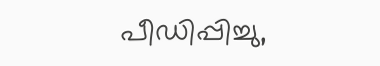പീഡിപ്പിച്ചു,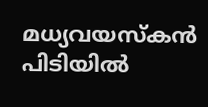മധ്യവയസ്‌കന്‍ പിടിയില്‍